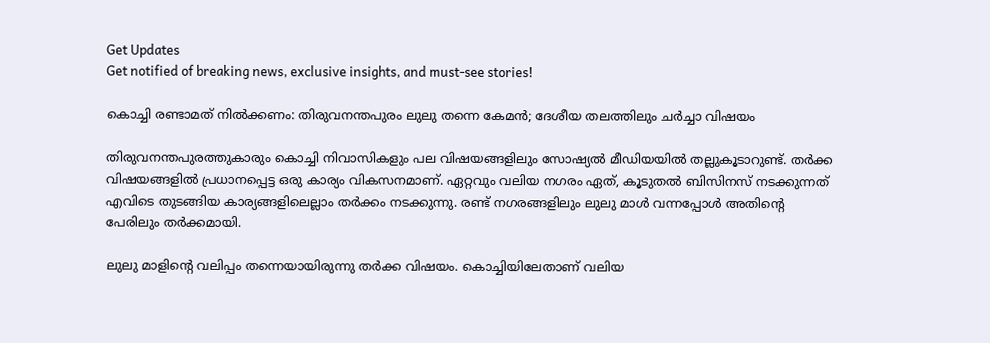Get Updates
Get notified of breaking news, exclusive insights, and must-see stories!

കൊച്ചി രണ്ടാമത് നില്‍ക്കണം: തിരുവനന്തപുരം ലുലു തന്നെ കേമന്‍; ദേശീയ തലത്തിലും ചർച്ചാ വിഷയം

തിരുവനന്തപുരത്തുകാരും കൊച്ചി നിവാസികളും പല വിഷയങ്ങളിലും സോഷ്യല്‍ മീഡിയയില്‍ തല്ലുകൂടാറുണ്ട്. തർക്ക വിഷയങ്ങളില്‍ പ്രധാനപ്പെട്ട ഒരു കാര്യം വികസനമാണ്. ഏറ്റവും വലിയ നഗരം ഏത്, കൂടുതല്‍ ബിസിനസ് നടക്കുന്നത് എവിടെ തുടങ്ങിയ കാര്യങ്ങളിലെല്ലാം തർക്കം നടക്കുന്നു. രണ്ട് നഗരങ്ങളിലും ലുലു മാള്‍ വന്നപ്പോള്‍ അതിന്റെ പേരിലും തർക്കമായി.

ലുലു മാളിന്റെ വലിപ്പം തന്നെയായിരുന്നു തർക്ക വിഷയം. കൊച്ചിയിലേതാണ് വലിയ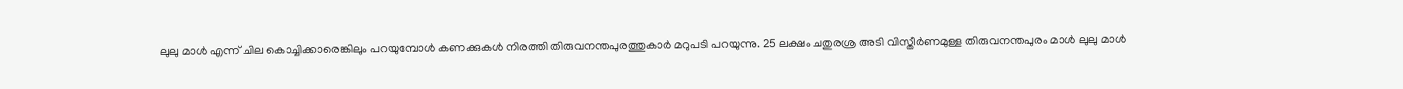ലുലു മാള്‍ എന്ന് ചില കൊച്ചിക്കാരെങ്കിലും പറയുമ്പോള്‍ കണക്കുകള്‍ നിരത്തി തിരുവനന്തപുരത്തുകാർ മറുപടി പറയുന്നു. 25 ലക്ഷം ചതുരശ്ര അടി വിസ്തീർണമുള്ള തിരുവനന്തപുരം മാള്‍ ലുലു മാള്‍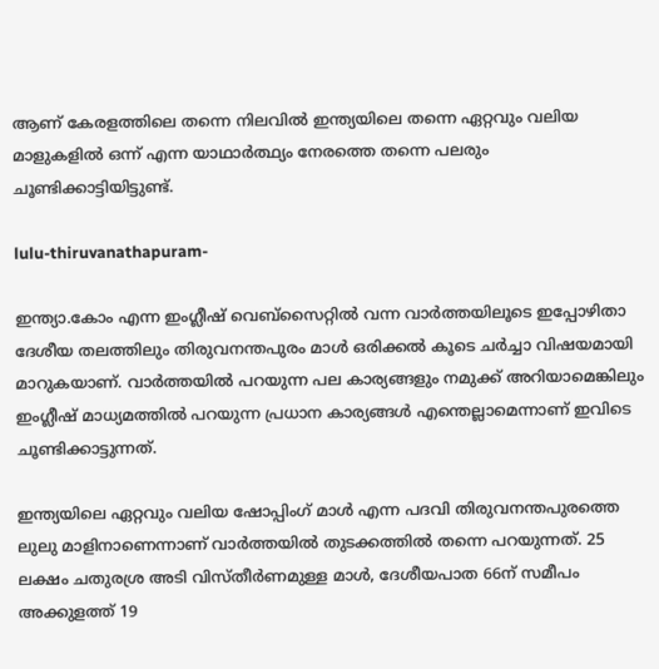ആണ് കേരളത്തിലെ തന്നെ നിലവില്‍ ഇന്ത്യയിലെ തന്നെ ഏറ്റവും വലിയ മാളുകളില്‍ ഒന്ന് എന്ന യാഥാർത്ഥ്യം നേരത്തെ തന്നെ പലരും ചൂണ്ടിക്കാട്ടിയിട്ടുണ്ട്.

lulu-thiruvanathapuram-

ഇന്ത്യാ.കോം എന്ന ഇംഗ്ലീഷ് വെബ്സൈറ്റില്‍ വന്ന വാർത്തയിലൂടെ ഇപ്പോഴിതാ ദേശീയ തലത്തിലും തിരുവനന്തപുരം മാള്‍ ഒരിക്കല്‍ കൂടെ ചർച്ചാ വിഷയമായി മാറുകയാണ്. വാർത്തയില്‍ പറയുന്ന പല കാര്യങ്ങളും നമുക്ക് അറിയാമെങ്കിലും ഇംഗ്ലീഷ് മാധ്യമത്തില്‍ പറയുന്ന പ്രധാന കാര്യങ്ങള്‍ എന്തെല്ലാമെന്നാണ് ഇവിടെ ചൂണ്ടിക്കാട്ടുന്നത്.

ഇന്ത്യയിലെ ഏറ്റവും വലിയ ഷോപ്പിംഗ് മാൾ എന്ന പദവി തിരുവനന്തപുരത്തെ ലുലു മാളിനാണെന്നാണ് വാർത്തയില്‍ തുടക്കത്തില്‍ തന്നെ പറയുന്നത്. 25 ലക്ഷം ചതുരശ്ര അടി വിസ്തീർണമുള്ള മാൾ, ദേശീയപാത 66ന് സമീപം അക്കുളത്ത് 19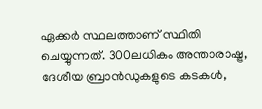ഏക്കർ സ്ഥലത്താണ് സ്ഥിതി ചെയ്യുന്നത്. 300ലധികം അന്താരാഷ്ട്ര, ദേശീയ ബ്രാൻഡുകളുടെ കടകൾ,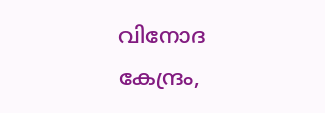വിനോദ കേന്ദ്രം,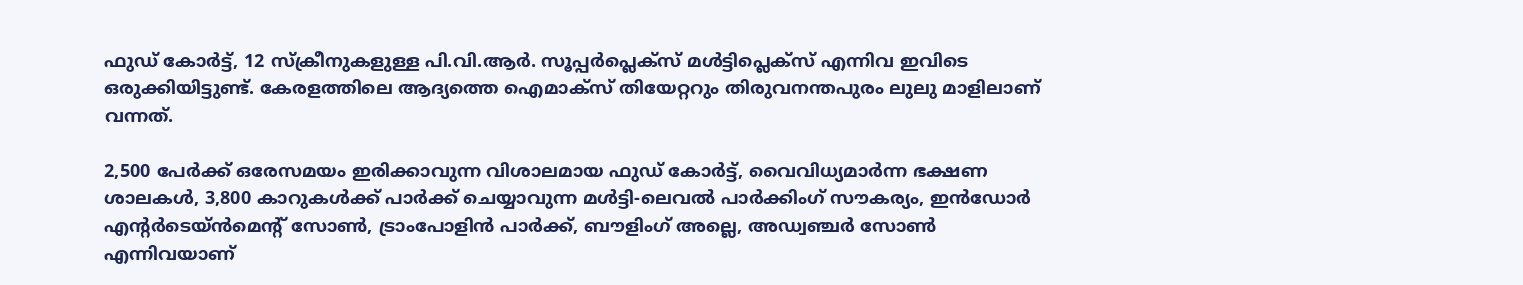ഫുഡ് കോർട്ട്, 12 സ്ക്രീനുകളുള്ള പി.വി.ആർ. സൂപ്പർപ്ലെക്സ് മൾട്ടിപ്ലെക്സ് എന്നിവ ഇവിടെ ഒരുക്കിയിട്ടുണ്ട്. കേരളത്തിലെ ആദ്യത്തെ ഐമാക്സ് തിയേറ്ററും തിരുവനന്തപുരം ലുലു മാളിലാണ് വന്നത്.

2,500 പേർക്ക് ഒരേസമയം ഇരിക്കാവുന്ന വിശാലമായ ഫുഡ് കോർട്ട്, വൈവിധ്യമാർന്ന ഭക്ഷണ ശാലകൾ, 3,800 കാറുകൾക്ക് പാർക്ക് ചെയ്യാവുന്ന മൾട്ടി-ലെവൽ പാർക്കിംഗ് സൗകര്യം, ഇൻഡോർ എന്റർടെയ്ൻമെന്റ് സോൺ, ട്രാംപോളിൻ പാർക്ക്, ബൗളിംഗ് അല്ലെ, അഡ്വഞ്ചർ സോൺ എന്നിവയാണ്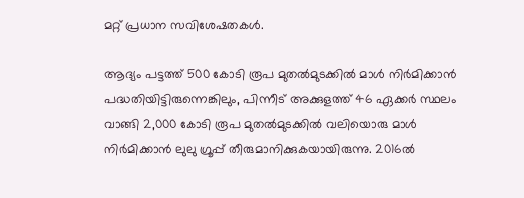മറ്റ് പ്രധാന സവിശേഷതകള്‍.

ആദ്യം പട്ടത്ത് 500 കോടി രൂപ മുതൽമുടക്കിൽ മാൾ നിർമിക്കാൻ പദ്ധതിയിട്ടിരുന്നെങ്കിലും, പിന്നീട് അക്കുളത്ത് 46 ഏക്കർ സ്ഥലം വാങ്ങി 2,000 കോടി രൂപ മുതൽമുടക്കിൽ വലിയൊരു മാൾ നിർമിക്കാൻ ലുലു ഗ്രൂപ്പ് തീരുമാനിക്കുകയായിരുന്നു. 2016ൽ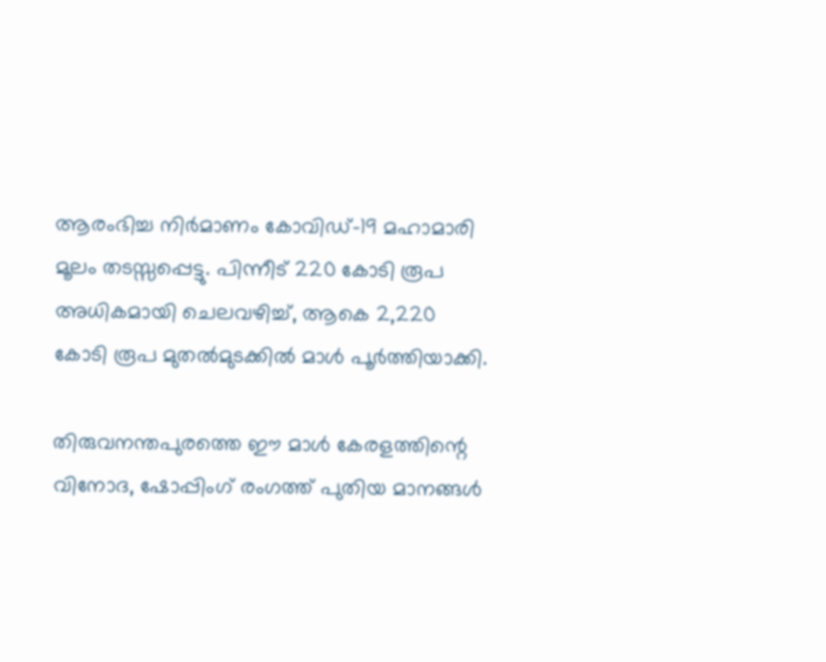ആരംഭിച്ച നിർമാണം കോവിഡ്-19 മഹാമാരി മൂലം തടസ്സപ്പെട്ടു. പിന്നീട് 220 കോടി രൂപ അധികമായി ചെലവഴിച്ച്, ആകെ 2,220 കോടി രൂപ മുതൽമുടക്കിൽ മാൾ പൂർത്തിയാക്കി.

തിരുവനന്തപുരത്തെ ഈ മാൾ കേരളത്തിന്റെ വിനോദ, ഷോപ്പിംഗ് രംഗത്ത് പുതിയ മാനങ്ങൾ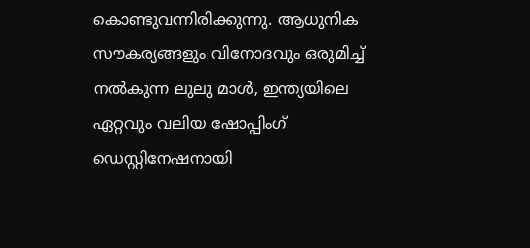കൊണ്ടുവന്നിരിക്കുന്നു. ആധുനിക സൗകര്യങ്ങളും വിനോദവും ഒരുമിച്ച് നൽകുന്ന ലുലു മാൾ, ഇന്ത്യയിലെ ഏറ്റവും വലിയ ഷോപ്പിംഗ് ഡെസ്റ്റിനേഷനായി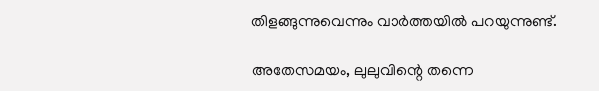തിളങ്ങുന്നുവെന്നും വാർത്തയില്‍ പറയുന്നുണ്ട്.

അതേസമയം, ലുലുവിന്റെ തന്നെ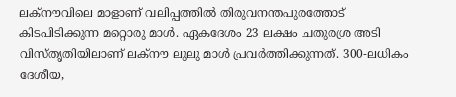ലക്നൗവിലെ മാളാണ് വലിപ്പത്തില്‍ തിരുവനന്തപുരത്തോട് കിടപിടിക്കുന്ന മറ്റൊരു മാള്‍. ഏകദേശം 23 ലക്ഷം ചതുരശ്ര അടി വിസ്തൃതിയിലാണ് ലക്നൗ ലുലു മാള്‍ പ്രവർത്തിക്കുന്നത്. 300-ലധികം ദേശീയ,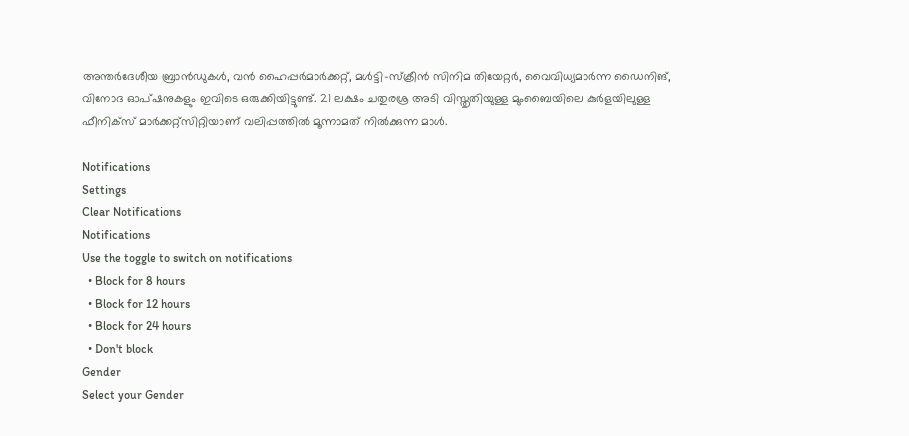അന്തർദേശീയ ബ്രാൻഡുകൾ, വൻ ഹൈപ്പർമാർക്കറ്റ്, മൾട്ടി-സ്ക്രീൻ സിനിമ തിയേറ്റർ, വൈവിധ്യമാർന്ന ഡൈനിങ്, വിനോദ ഓപ്ഷനുകളും ഇവിടെ ഒരുക്കിയിട്ടുണ്ട്. 21 ലക്ഷം ചതുരശ്ര അടി വിസ്തൃതിയുള്ള മുംബൈയിലെ കുർളയിലുള്ള ഫീനിക്സ് മാർക്കറ്റ്സിറ്റിയാണ് വലിപ്പത്തില്‍ മൂന്നാമത് നില്‍ക്കുന്ന മാള്‍.

Notifications
Settings
Clear Notifications
Notifications
Use the toggle to switch on notifications
  • Block for 8 hours
  • Block for 12 hours
  • Block for 24 hours
  • Don't block
Gender
Select your Gender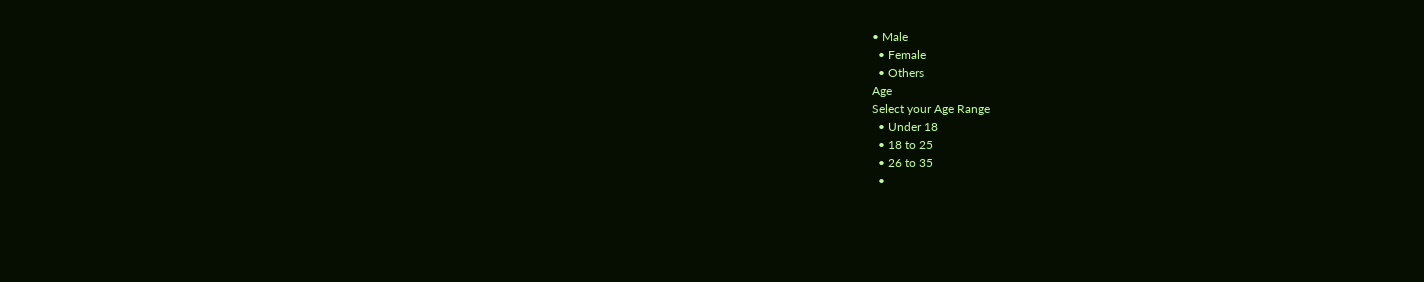• Male
  • Female
  • Others
Age
Select your Age Range
  • Under 18
  • 18 to 25
  • 26 to 35
  •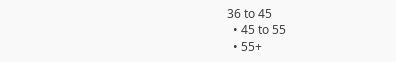36 to 45
  • 45 to 55
  • 55+